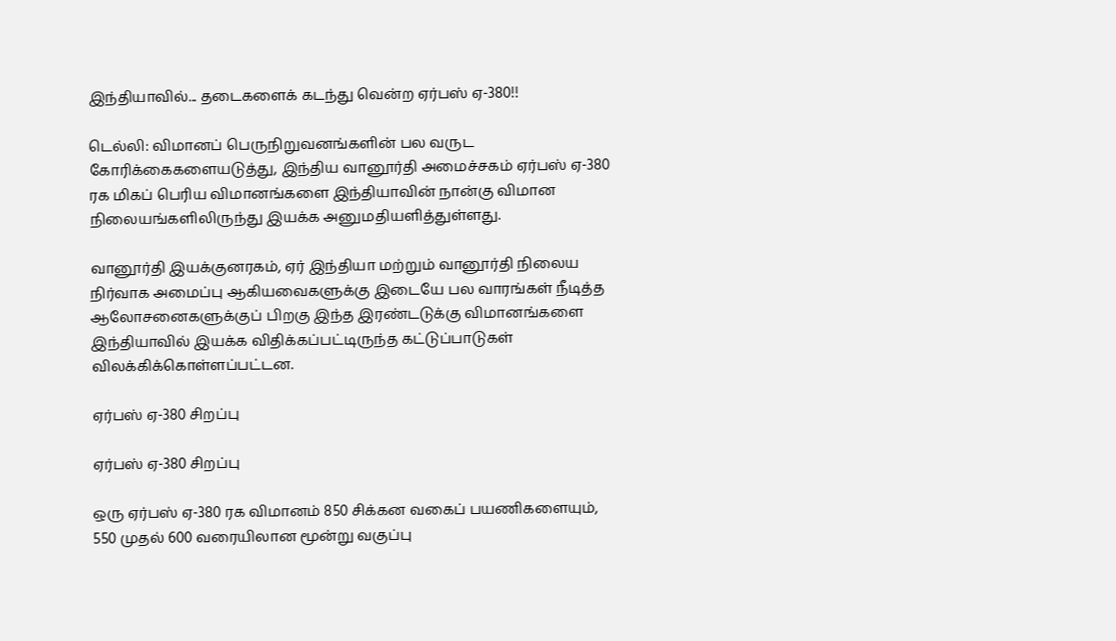இந்தியாவில்... தடைகளைக் கடந்து வென்ற ஏர்பஸ் ஏ-380!!

டெல்லி: விமானப் பெருநிறுவனங்களின் பல வருட கோரிக்கைகளையடுத்து, இந்திய வானூர்தி அமைச்சகம் ஏர்பஸ் ஏ-380 ரக மிகப் பெரிய விமானங்களை இந்தியாவின் நான்கு விமான நிலையங்களிலிருந்து இயக்க அனுமதியளித்துள்ளது.

வானூர்தி இயக்குனரகம், ஏர் இந்தியா மற்றும் வானூர்தி நிலைய நிர்வாக அமைப்பு ஆகியவைகளுக்கு இடையே பல வாரங்கள் நீடித்த ஆலோசனைகளுக்குப் பிறகு இந்த இரண்டடுக்கு விமானங்களை இந்தியாவில் இயக்க விதிக்கப்பட்டிருந்த கட்டுப்பாடுகள் விலக்கிக்கொள்ளப்பட்டன.

ஏர்பஸ் ஏ-380 சிறப்பு

ஏர்பஸ் ஏ-380 சிறப்பு

ஒரு ஏர்பஸ் ஏ-380 ரக விமானம் 850 சிக்கன வகைப் பயணிகளையும், 550 முதல் 600 வரையிலான மூன்று வகுப்பு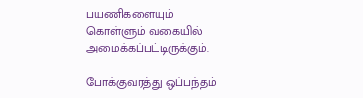பயணிகளையும் கொள்ளும் வகையில் அமைக்கப்பட்டிருக்கும்.

போக்குவரத்து ஒப்பந்தம்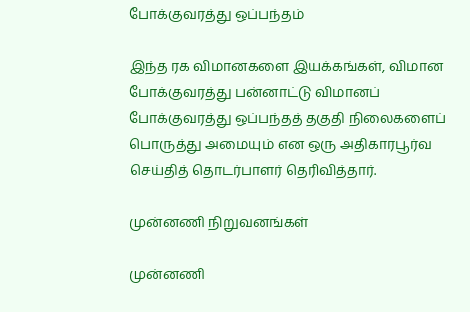போக்குவரத்து ஒப்பந்தம்

இந்த ரக விமானகளை இயக்கங்கள், விமான போக்குவரத்து பன்னாட்டு விமானப் போக்குவரத்து ஒப்பந்தத் தகுதி நிலைகளைப் பொருத்து அமையும் என ஒரு அதிகாரபூர்வ செய்தித் தொடர்பாளர் தெரிவித்தார்.

முன்னணி நிறுவனங்கள்

முன்னணி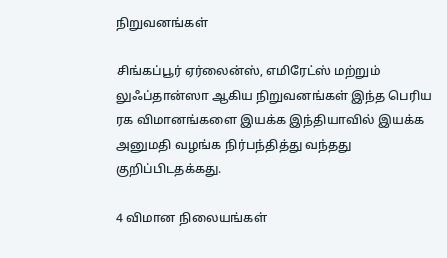நிறுவனங்கள்

சிங்கப்பூர் ஏர்லைன்ஸ், எமிரேட்ஸ் மற்றும் லுஃப்தான்ஸா ஆகிய நிறுவனங்கள் இந்த பெரிய ரக விமானங்களை இயக்க இந்தியாவில் இயக்க அனுமதி வழங்க நிர்பந்தித்து வந்தது குறிப்பிடதக்கது.

4 விமான நிலையங்கள்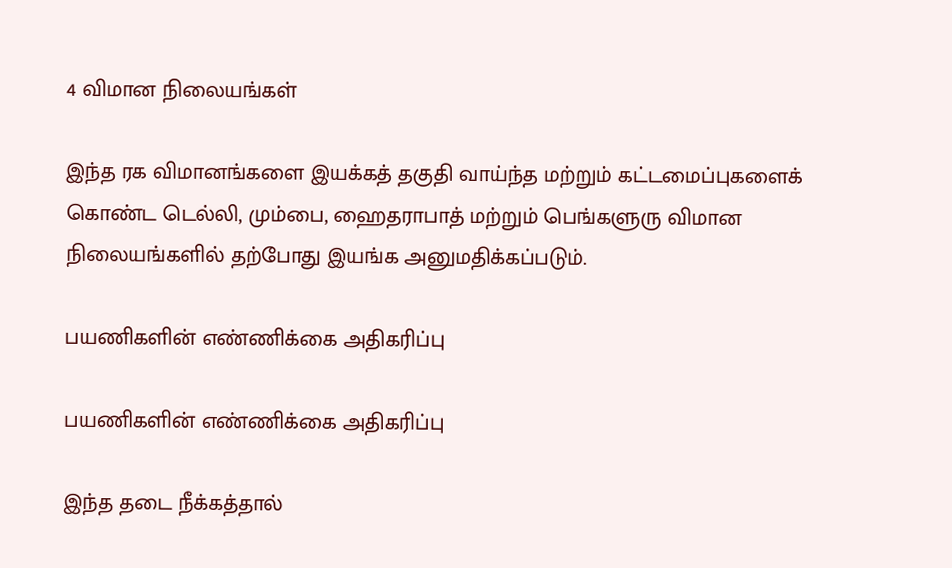4 விமான நிலையங்கள்

இந்த ரக விமானங்களை இயக்கத் தகுதி வாய்ந்த மற்றும் கட்டமைப்புகளைக் கொண்ட டெல்லி, மும்பை, ஹைதராபாத் மற்றும் பெங்களுரு விமான நிலையங்களில் தற்போது இயங்க அனுமதிக்கப்படும்.

பயணிகளின் எண்ணிக்கை அதிகரிப்பு

பயணிகளின் எண்ணிக்கை அதிகரிப்பு

இந்த தடை நீக்கத்தால்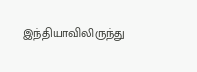இந்தியாவிலிருந்து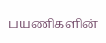பயணிகளின்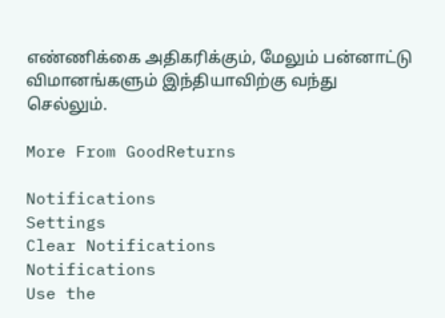எண்ணிக்கை அதிகரிக்கும், மேலும் பன்னாட்டு விமானங்களும் இந்தியாவிற்கு வந்து செல்லும்.

More From GoodReturns

Notifications
Settings
Clear Notifications
Notifications
Use the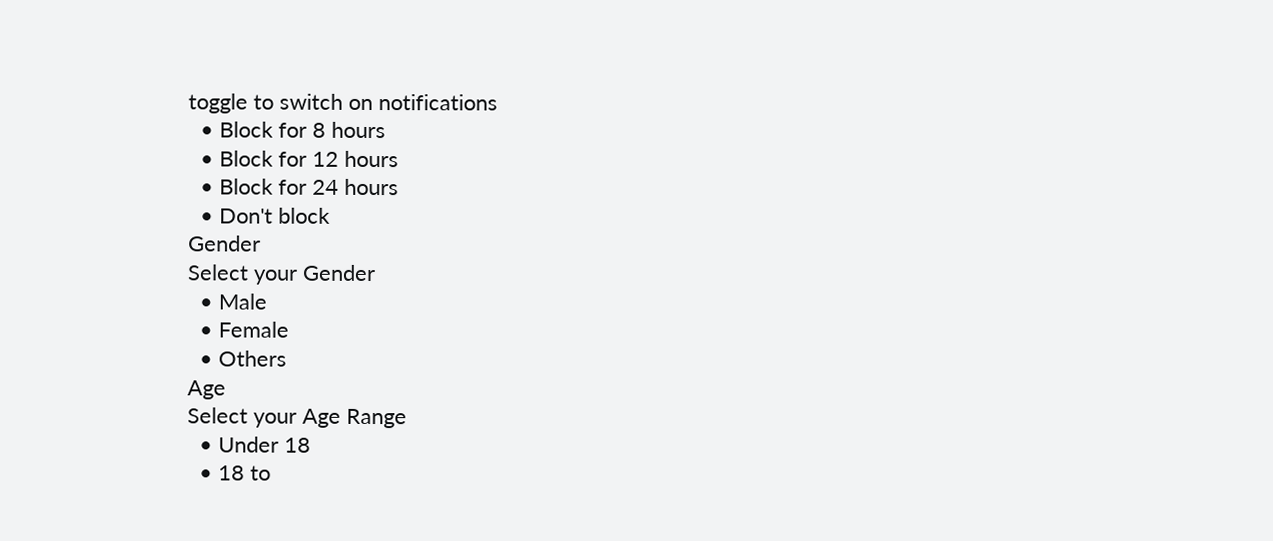toggle to switch on notifications
  • Block for 8 hours
  • Block for 12 hours
  • Block for 24 hours
  • Don't block
Gender
Select your Gender
  • Male
  • Female
  • Others
Age
Select your Age Range
  • Under 18
  • 18 to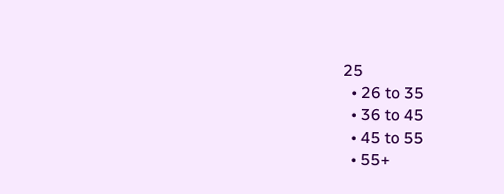25
  • 26 to 35
  • 36 to 45
  • 45 to 55
  • 55+